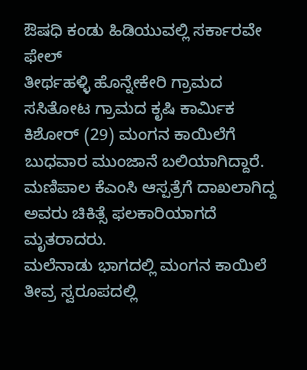ಔಷಧಿ ಕಂಡು ಹಿಡಿಯುವಲ್ಲಿ ಸರ್ಕಾರವೇ ಫೇಲ್
ತೀರ್ಥಹಳ್ಳಿ ಹೊನ್ನೇಕೇರಿ ಗ್ರಾಮದ ಸಸಿತೋಟ ಗ್ರಾಮದ ಕೃಷಿ ಕಾರ್ಮಿಕ ಕಿಶೋರ್ (29) ಮಂಗನ ಕಾಯಿಲೆಗೆ ಬುಧವಾರ ಮುಂಜಾನೆ ಬಲಿಯಾಗಿದ್ದಾರೆ. ಮಣಿಪಾಲ ಕೆಎಂಸಿ ಆಸ್ಪತ್ರೆಗೆ ದಾಖಲಾಗಿದ್ದ ಅವರು ಚಿಕಿತ್ಸೆ ಫಲಕಾರಿಯಾಗದೆ ಮೃತರಾದರು.
ಮಲೆನಾಡು ಭಾಗದಲ್ಲಿ ಮಂಗನ ಕಾಯಿಲೆ ತೀವ್ರ ಸ್ವರೂಪದಲ್ಲಿ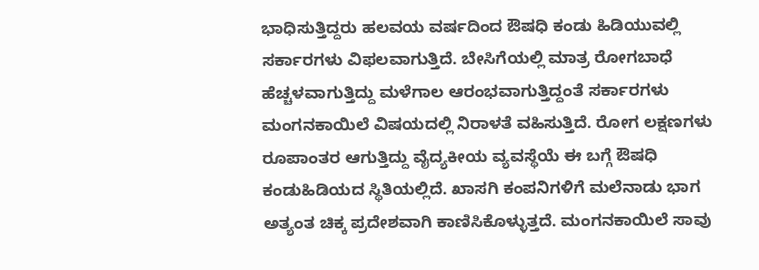ಭಾಧಿಸುತ್ತಿದ್ದರು ಹಲವಯ ವರ್ಷದಿಂದ ಔಷಧಿ ಕಂಡು ಹಿಡಿಯುವಲ್ಲಿ ಸರ್ಕಾರಗಳು ವಿಫಲವಾಗುತ್ತಿದೆ. ಬೇಸಿಗೆಯಲ್ಲಿ ಮಾತ್ರ ರೋಗಬಾಧೆ ಹೆಚ್ಚಳವಾಗುತ್ತಿದ್ದು ಮಳೆಗಾಲ ಆರಂಭವಾಗುತ್ತಿದ್ದಂತೆ ಸರ್ಕಾರಗಳು ಮಂಗನಕಾಯಿಲೆ ವಿಷಯದಲ್ಲಿ ನಿರಾಳತೆ ವಹಿಸುತ್ತಿದೆ. ರೋಗ ಲಕ್ಷಣಗಳು ರೂಪಾಂತರ ಆಗುತ್ತಿದ್ದು ವೈದ್ಯಕೀಯ ವ್ಯವಸ್ಥೆಯೆ ಈ ಬಗ್ಗೆ ಔಷಧಿ ಕಂಡುಹಿಡಿಯದ ಸ್ಥಿತಿಯಲ್ಲಿದೆ. ಖಾಸಗಿ ಕಂಪನಿಗಳಿಗೆ ಮಲೆನಾಡು ಭಾಗ ಅತ್ಯಂತ ಚಿಕ್ಕ ಪ್ರದೇಶವಾಗಿ ಕಾಣಿಸಿಕೊಳ್ಳುತ್ತದೆ. ಮಂಗನಕಾಯಿಲೆ ಸಾವು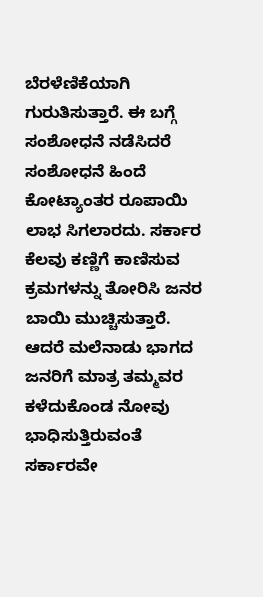ಬೆರಳೆಣಿಕೆಯಾಗಿ ಗುರುತಿಸುತ್ತಾರೆ. ಈ ಬಗ್ಗೆ ಸಂಶೋಧನೆ ನಡೆಸಿದರೆ ಸಂಶೋಧನೆ ಹಿಂದೆ ಕೋಟ್ಯಾಂತರ ರೂಪಾಯಿ ಲಾಭ ಸಿಗಲಾರದು. ಸರ್ಕಾರ ಕೆಲವು ಕಣ್ಣಿಗೆ ಕಾಣಿಸುವ ಕ್ರಮಗಳನ್ನು ತೋರಿಸಿ ಜನರ ಬಾಯಿ ಮುಚ್ಚಿಸುತ್ತಾರೆ. ಆದರೆ ಮಲೆನಾಡು ಭಾಗದ ಜನರಿಗೆ ಮಾತ್ರ ತಮ್ಮವರ ಕಳೆದುಕೊಂಡ ನೋವು ಭಾಧಿಸುತ್ತಿರುವಂತೆ ಸರ್ಕಾರವೇ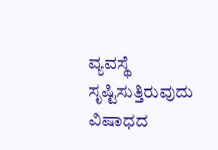ವ್ಯವಸ್ಥೆ ಸೃಷ್ಟಿಸುತ್ತಿರುವುದು ವಿಷಾಧದ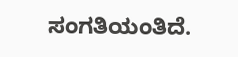ಸಂಗತಿಯಂತಿದೆ.